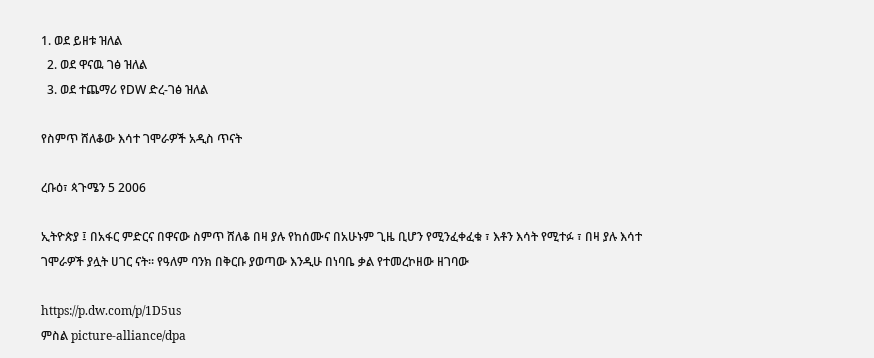1. ወደ ይዘቱ ዝለል
  2. ወደ ዋናዉ ገፅ ዝለል
  3. ወደ ተጨማሪ የDW ድረ-ገፅ ዝለል

የስምጥ ሸለቆው እሳተ ገሞራዎች አዲስ ጥናት

ረቡዕ፣ ጳጉሜን 5 2006

ኢትዮጵያ ፤ በአፋር ምድርና በዋናው ስምጥ ሸለቆ በዛ ያሉ የከሰሙና በአሁኑም ጊዜ ቢሆን የሚንፈቀፈቁ ፣ እቶን እሳት የሚተፉ ፣ በዛ ያሉ እሳተ ገሞራዎች ያሏት ሀገር ናት። የዓለም ባንክ በቅርቡ ያወጣው እንዲሁ በነባቤ ቃል የተመረኮዘው ዘገባው

https://p.dw.com/p/1D5us
ምስል picture-alliance/dpa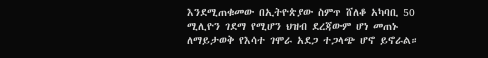እንደሚጠቁመው በኢትዮጵያው ስምጥ ሸለቆ አካባቢ 50 ሚሊዮን ገደማ የሚሆን ህዝብ ደረጃውም ሆነ መጠኑ ለማይታወቅ የእሳተ ገሞራ አደጋ ተጋላጭ ሆኖ ይኖራል።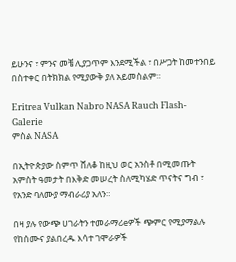ይሁንና ፣ ምንና መቼ ሊያጋጥም እንደሚችል ፣ በሥጋት ከመተንበይ በስተቀር በትክክል የሚያውቅ ያለ አይመስልም።

Eritrea Vulkan Nabro NASA Rauch Flash-Galerie
ምስል NASA

በኢትዮጵያው ስምጥ ሸለቆ ከዚህ ወር አንስቶ በሚመጡት አምስት ዓመታት በእቅድ መሠረት ስለሚካሄድ ጥናትና ግብ ፣ የአንድ ባለሙያ ማብራሪያ አለን።

በዛ ያሉ የውጭ ሀገራትን ተመራማሪeዎች ጭምር የሚያማልሉ የከሰሙና ያልበረዱ እሳተ ገሞራዎች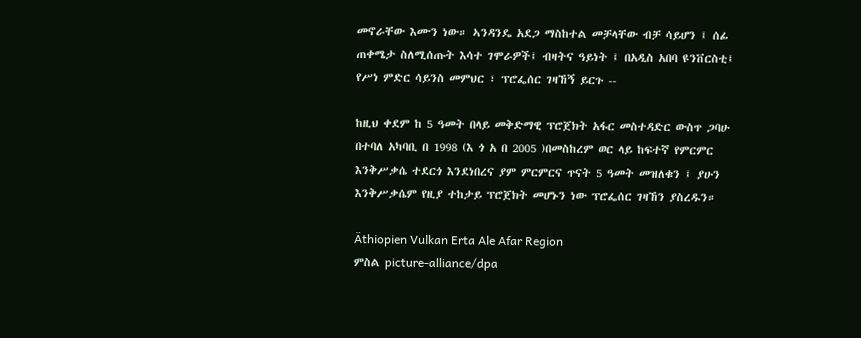መኖራቸው እሙን ነው። ኣንዳንዴ አደጋ ማስከተል መቻላቸው ብቻ ሳይሆን ፤ ሰፊ ጠቀሜታ ስለሚሰጡት እሳተ ገሞራዎች፤ ብዛትና ዓይነት ፤ በአዲስ አበባ ዩንቨርስቲ፤ የሥነ ምድር ሳይንስ መምህር ፣ ፕሮፌሰር ገዛኸኝ ይርጉ --

ከዚህ ቀደም ከ 5 ዓመት በላይ መቅድማዊ ፕሮጀክት አፋር መስተዳድር ውስጥ ጋባሁ በተባለ አካባቢ በ 1998 (እ ጎ አ በ 2005 )በመስከረም ወር ላይ ከፍተኛ የምርምር እንቅሥቃሴ ተደርጎ እንደነበረና ያም ምርምርና ጥናት 5 ዓመት መዝለቁን ፤ ያሁን እንቅሥቃሴም የዚያ ተከታይ ፕሮጀክት መሆኑን ነው ፕሮፌሰር ገዛኸን ያስረዱን።

Äthiopien Vulkan Erta Ale Afar Region
ምስል picture-alliance/dpa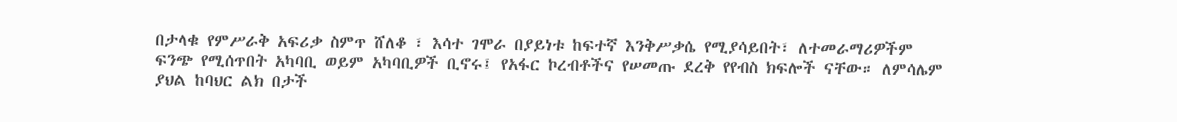በታላቁ የምሥራቅ አፍሪቃ ስምጥ ሸለቆ ፣ እሳተ ገሞራ በያይነቱ ከፍተኛ እንቅሥቃሴ የሚያሳይበት፣ ለተመራማሪዎችም ፍንጭ የሚሰጥበት አካባቢ ወይም አካባቢዎች ቢኖሩ፤ የአፋር ኮረብቶችና የሠመጡ ደረቅ የየብስ ክፍሎች ናቸው። ለምሳሌም ያህል ከባህር ልክ በታች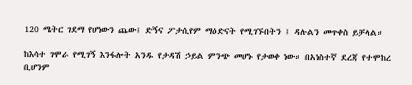120 ሜትር ገደማ የሆነውን ጨው፤ ድኝና ፖታሲየም ማዕድናት የሚገኙበትን ፤ ዳሉልን መጥቀስ ይቻላል።

ከእሳተ ገሞራ የሚገኝ እንፋሎት አንዱ የታዳሽ ኃይል ምንጭ መሆኑ የታወቀ ነው። በአነስተኛ ደረጃ የተሞከረ ቢሆንም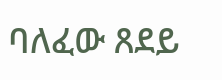ባለፈው ጸደይ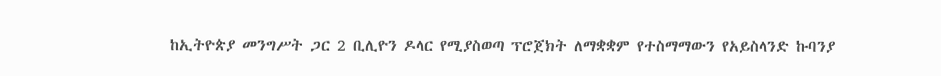ከኢትዮጵያ መንግሥት ጋር 2 ቢሊዮን ዶላር የሚያስወጣ ፕሮጀክት ለማቋቋም የተስማማውን የአይስላንድ ኩባንያ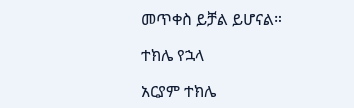መጥቀስ ይቻል ይሆናል።

ተክሌ የኋላ

አርያም ተክሌ